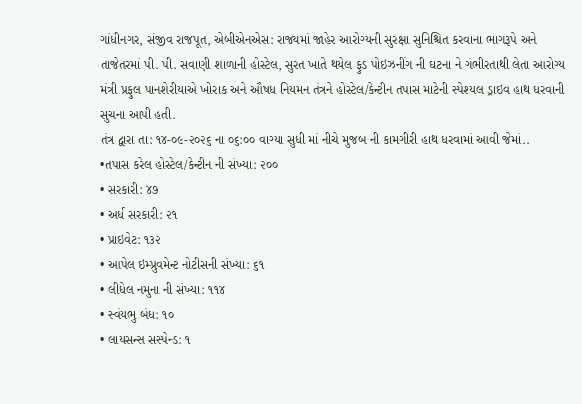ગાંધીનગર, સંજીવ રાજપૂત, એબીએનએસ: રાજ્યમાં જાહેર આરોગ્યની સુરક્ષા સુનિશ્ચિત કરવાના ભાગરૂપે અને તાજેતરમાં પી. પી. સવાણી શાળાની હોસ્ટેલ, સુરત ખાતે થયેલ ફુડ પોઇઝનીંગ ની ઘટના ને ગંભીરતાથી લેતા આરોગ્ય મંત્રી પ્રફુલ પાનશેરીયાએ ખોરાક અને ઔષધ નિયમન તંત્રને હોસ્ટેલ/કેન્ટીન તપાસ માટેની સ્પેશ્યલ ડ્રાઇવ હાથ ધરવાની સુચના આપી હતી.
તંત્ર દ્વારા તા: ૧૪-૦૯-૨૦૨૬ ના ૦૬:૦૦ વાગ્યા સુધી માં નીચે મુજબ ની કામગીરી હાથ ધરવામાં આવી જેમાં..
•તપાસ કરેલ હોસ્ટેલ/કેન્ટીન ની સંખ્યા: ૨૦૦
• સરકારી: ૪૭
• અર્ધ સરકારી: ૨૧
• પ્રાઇવેટ: ૧૩૨
• આપેલ ઇમ્પ્રુવમેન્ટ નોટીસની સંખ્યા: ૬૧
• લીધેલ નમુના ની સંખ્યા: ૧૧૪
• સ્વંયભુ બંધ: ૧૦
• લાયસન્સ સસ્પેન્ડ: ૧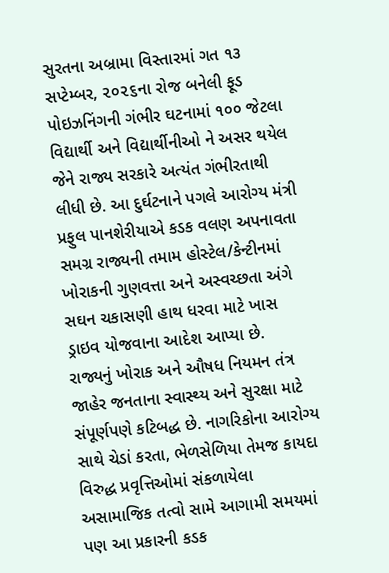સુરતના અબ્રામા વિસ્તારમાં ગત ૧૩ સપ્ટેમ્બર, ૨૦૨૬ના રોજ બનેલી ફૂડ પોઇઝનિંગની ગંભીર ઘટનામાં ૧૦૦ જેટલા વિદ્યાર્થી અને વિદ્યાર્થીનીઓ ને અસર થયેલ જેને રાજ્ય સરકારે અત્યંત ગંભીરતાથી લીધી છે. આ દુર્ઘટનાને પગલે આરોગ્ય મંત્રી પ્રફુલ પાનશેરીયાએ કડક વલણ અપનાવતા સમગ્ર રાજ્યની તમામ હોસ્ટેલ/કેન્ટીનમાં ખોરાકની ગુણવત્તા અને અસ્વચ્છતા અંગે સઘન ચકાસણી હાથ ધરવા માટે ખાસ ડ્રાઇવ યોજવાના આદેશ આપ્યા છે.
રાજ્યનું ખોરાક અને ઔષધ નિયમન તંત્ર જાહેર જનતાના સ્વાસ્થ્ય અને સુરક્ષા માટે સંપૂર્ણપણે કટિબદ્ધ છે. નાગરિકોના આરોગ્ય સાથે ચેડાં કરતા, ભેળસેળિયા તેમજ કાયદા વિરુદ્ધ પ્રવૃત્તિઓમાં સંકળાયેલા અસામાજિક તત્વો સામે આગામી સમયમાં પણ આ પ્રકારની કડક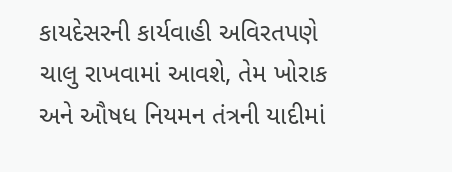કાયદેસરની કાર્યવાહી અવિરતપણે ચાલુ રાખવામાં આવશે, તેમ ખોરાક અને ઔષધ નિયમન તંત્રની યાદીમાં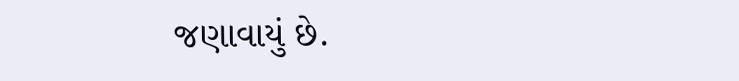જણાવાયું છે.